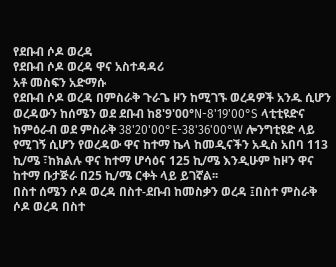የደቡብ ሶዶ ወረዳ
የደቡብ ሶዶ ወረዳ ዋና አስተዳዳሪ
አቶ መስፍን አድማሱ
የደቡብ ሶዶ ወረዳ በምስራቅ ጉራጌ ዞን ከሚገኙ ወረዳዎች አንዱ ሲሆን ወረዳውን ከሰሜን ወደ ደቡብ ከ8'9'00°N-8'19'00°S ላቲቲዩድና ከምዕራብ ወደ ምስራቅ 38'20'00°E-38'36'00°W ሎንግቲዩድ ላይ የሚገኝ ሲሆን የወረዳው ዋና ከተማ ኬላ ከመዲናችን አዲስ አበባ 113 ኪ/ሜ ፣ከክልሉ ዋና ከተማ ሆሳዕና 125 ኪ/ሜ እንዲሁም ከዞን ዋና ከተማ ቡታጅራ በ25 ኪ/ሜ ርቀት ላይ ይገኛል፡፡
በስተ ሰሜን ሶዶ ወረዳ በስተ-ደቡብ ከመስቃን ወረዳ ፤በስተ ምስራቅ ሶዶ ወረዳ በስተ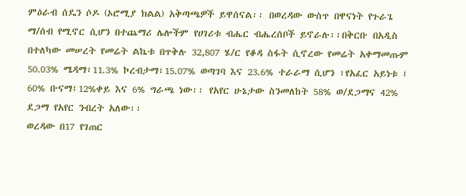ምዕራብ ሰዴን ሶዶ (ኦሮሚያ ክልል) አቅጣጫዎች ይዋሰናል፡፡ በወረዳው ውስጥ በዋናነት የጉራጌ ማ/ሰብ የሚኖር ሲሆን በተጨማሪ ሌሎችም የሀገሪቱ ብሔር ብሔረሰቦች ይኖራሉ፡፡በቅርቡ በአዲስ በተለካው መሠረት የመሬት ልኬቱ በጥቅሉ 32,807 ሄ/ር የቆዳ ስፋት ሲኖረው የመሬት አቀማመጡም 50.03% ሜዳማ፣11.3% ኮረብታማ፣15.07% ወጣገባ እና 23.6% ተራራማ ሲሆን ፣የአፈር አይነቱ ፤ 60% ቡናማ፤12%ቀይ እና 6% ግራጫ ነው፡፡ የአየር ሁኔታው ስንመለከት 58% ወ/ደጋማና 42% ደጋማ የአየር ንብረት አለው፡፡
ወረዳው በ17 የገጠር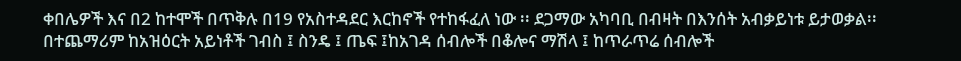ቀበሌዎች እና በ2 ከተሞች በጥቅሉ በ19 የአስተዳደር እርከኖች የተከፋፈለ ነው ፡፡ ደጋማው አካባቢ በብዛት በእንሰት አብቃይነቱ ይታወቃል፡፡ በተጨማሪም ከአዝዕርት አይነቶች ገብስ ፤ ስንዴ ፤ ጤፍ ፤ከአገዳ ሰብሎች በቆሎና ማሽላ ፤ ከጥራጥሬ ሰብሎች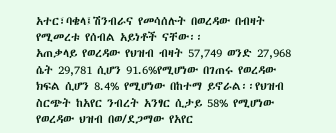አተር፣ባቄላ፤ሽንብራና የመሳሰሉት በወረዳው በብዛት የሚመረቱ የሰብል አይነቶች ናቸው፡፡
አጠቃላይ የወረዳው የህዝብ ብዛት 57,749 ወንድ 27,968 ሴት 29,781 ሲሆን 91.6%የሚሆነው በገጠሩ የወረዳው ክፍል ሲሆን 8.4% የሚሆነው በከተማ ይኖራል፡፡የህዝብ ስርጭት ከአየር ንብረት አንፃር ሲታይ 58% የሚሆነው የወረዳው ህዝብ በወ/ደጋማው የአየር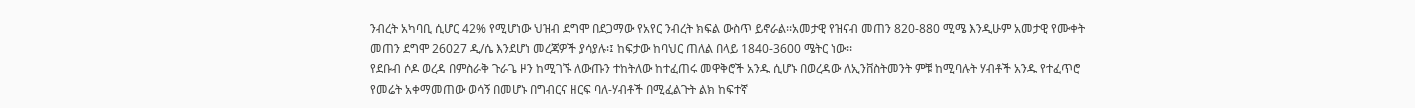ንብረት አካባቢ ሲሆር 42% የሚሆነው ህዝብ ደግሞ በደጋማው የአየር ንብረት ክፍል ውስጥ ይኖራል፡፡አመታዊ የዝናብ መጠን 820-880 ሚሜ እንዲሁም አመታዊ የሙቀት መጠን ደግሞ 26027 ዲ/ሴ እንደሆነ መረጃዎች ያሳያሉ፡፤ ከፍታው ከባህር ጠለል በላይ 1840-3600 ሜትር ነው፡፡
የደቡብ ሶዶ ወረዳ በምስራቅ ጉራጌ ዞን ከሚገኙ ለውጡን ተከትለው ከተፈጠሩ መዋቅሮች አንዱ ሲሆኑ በወረዳው ለኢንቨስትመንት ምቹ ከሚባሉት ሃብቶች አንዱ የተፈጥሮ የመሬት አቀማመጠው ወሳኝ በመሆኑ በግብርና ዘርፍ ባለ-ሃብቶች በሚፈልጉት ልክ ከፍተኛ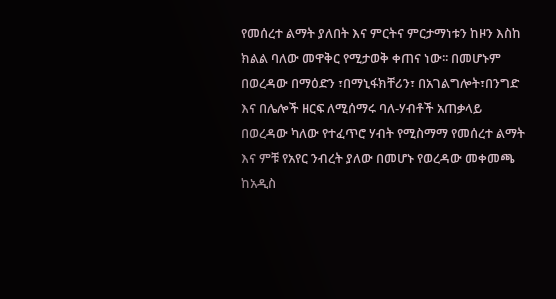የመሰረተ ልማት ያለበት እና ምርትና ምርታማነቱን ከዞን እስከ ክልል ባለው መዋቅር የሚታወቅ ቀጠና ነው፡፡ በመሆኑም በወረዳው በማዕድን ፣በማኒፋክቸሪን፣ በአገልግሎት፣በንግድ እና በሌሎች ዘርፍ ለሚሰማሩ ባለ-ሃብቶች አጠቃላይ በወረዳው ካለው የተፈጥሮ ሃብት የሚስማማ የመሰረተ ልማት እና ምቹ የአየር ንብረት ያለው በመሆኑ የወረዳው መቀመጫ ከአዲስ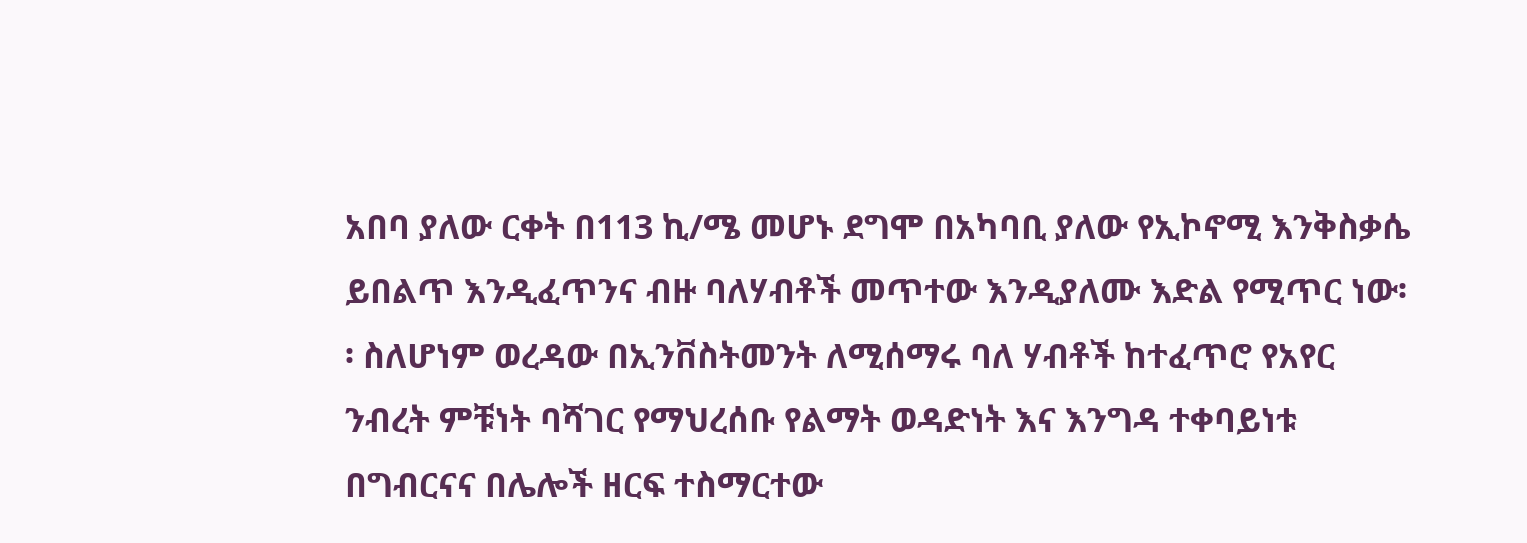አበባ ያለው ርቀት በ113 ኪ/ሜ መሆኑ ደግሞ በአካባቢ ያለው የኢኮኖሚ እንቅስቃሴ ይበልጥ እንዲፈጥንና ብዙ ባለሃብቶች መጥተው እንዲያለሙ እድል የሚጥር ነው፡፡ ስለሆነም ወረዳው በኢንቨስትመንት ለሚሰማሩ ባለ ሃብቶች ከተፈጥሮ የአየር ንብረት ምቹነት ባሻገር የማህረሰቡ የልማት ወዳድነት እና እንግዳ ተቀባይነቱ በግብርናና በሌሎች ዘርፍ ተስማርተው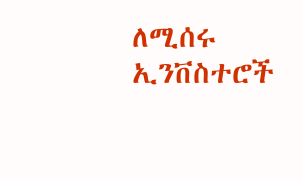ለሚሰሩ ኢንቨስተሮች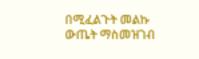በሚፈልጉት መልኩ ውጤት ማስመዝገብ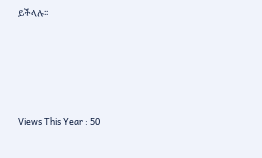ይችላሉ፡፡





Views This Year : 50